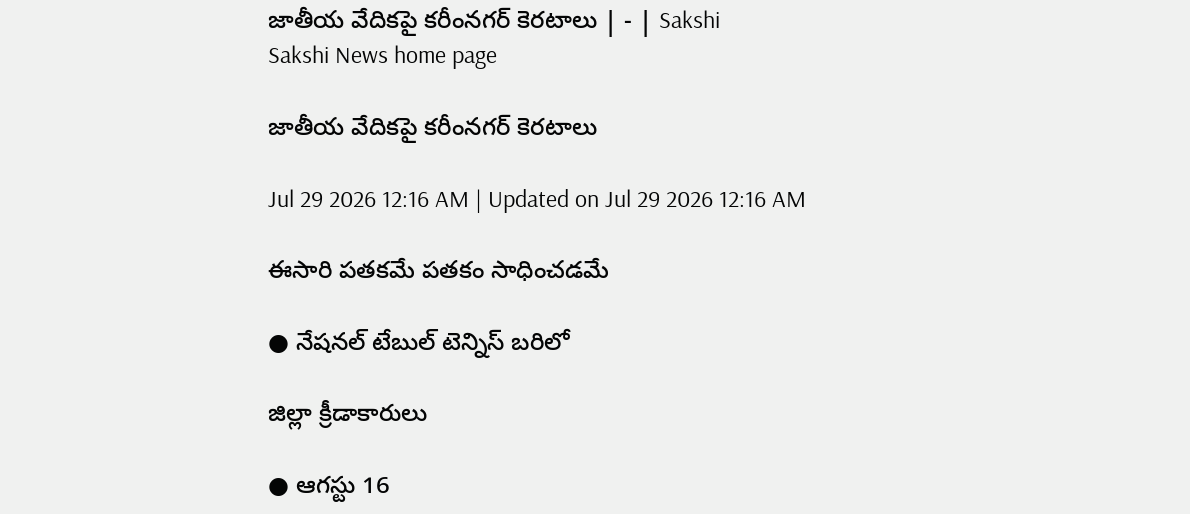జాతీయ వేదికపై కరీంనగర్‌ కెరటాలు | - | Sakshi
Sakshi News home page

జాతీయ వేదికపై కరీంనగర్‌ కెరటాలు

Jul 29 2026 12:16 AM | Updated on Jul 29 2026 12:16 AM

ఈసారి పతకమే పతకం సాధించడమే

● నేషనల్‌ టేబుల్‌ టెన్నిస్‌ బరిలో

జిల్లా క్రీడాకారులు

● ఆగస్టు 16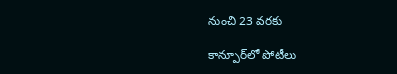నుంచి 23 వరకు

కాన్పూర్‌లో పోటీలు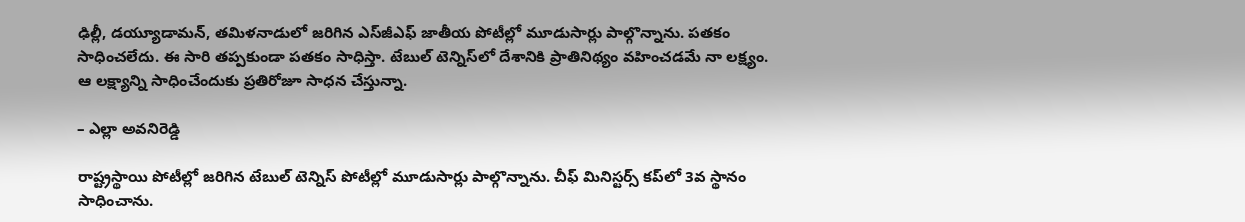ఢిల్లీ, డయ్యూడామన్‌, తమిళనాడులో జరిగిన ఎస్‌జీఎఫ్‌ జాతీయ పోటీల్లో మూడుసార్లు పాల్గొన్నాను. పతకం సాధించలేదు. ఈ సారి తప్పకుండా పతకం సాధిస్తా. టేబుల్‌ టెన్నిస్‌లో దేశానికి ప్రాతినిథ్యం వహించడమే నా లక్ష్యం. ఆ లక్ష్యాన్ని సాధించేందుకు ప్రతిరోజూ సాధన చేస్తున్నా.

– ఎల్లా అవనిరెడ్డి

రాష్ట్రస్థాయి పోటీల్లో జరిగిన టేబుల్‌ టెన్నిస్‌ పోటీల్లో మూడుసార్లు పాల్గొన్నాను. చీఫ్‌ మినిస్టర్స్‌ కప్‌లో 3వ స్థానం సాధించాను.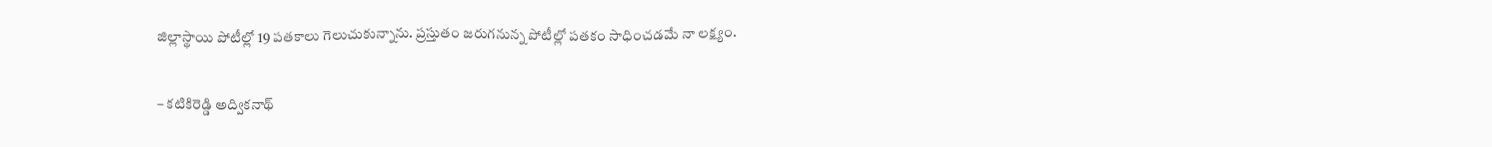జిల్లాస్థాయి పోటీల్లో 19 పతకాలు గెలుచుకున్నాను. ప్రస్తుతం జరుగనున్న పోటీల్లో పతకం సాధించడమే నా లక్ష్యం.

– కటికిరెడ్డి అద్వికనాథ్‌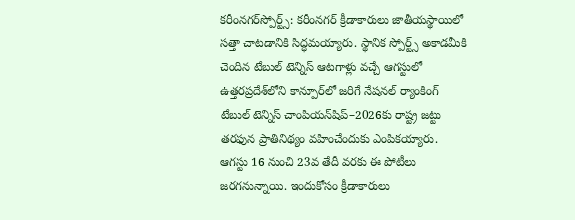కరీంనగర్‌స్పోర్ట్స్‌: కరీంనగర్‌ క్రీడాకారులు జాతీయస్థాయిలో సత్తా చాటడానికి సిద్ధమయ్యారు. స్థానిక స్పోర్ట్స్‌ అకాడమీకి చెందిన టేబుల్‌ టెన్నిస్‌ ఆటగాళ్లు వచ్చే ఆగస్టులో ఉత్తరప్రదేశ్‌లోని కాన్పూర్‌లో జరిగే నేషనల్‌ ర్యాంకింగ్‌ టేబుల్‌ టెన్నిస్‌ చాంపియన్‌షిప్‌–2026కు రాష్ట్ర జట్టు తరఫున ప్రాతినిథ్యం వహించేందుకు ఎంపికయ్యారు. ఆగస్టు 16 నుంచి 23వ తేదీ వరకు ఈ పోటీలు జరగనున్నాయి. ఇందుకోసం క్రీడాకారులు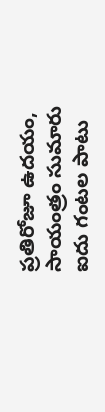ప్రతిరోజూ ఉదయం, సాయంత్రం సుమారు ఐదు గంటల పాటు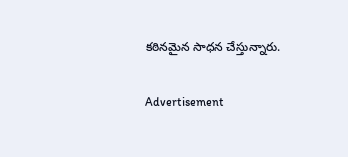కఠినమైన సాధన చేస్తున్నారు.

Advertisement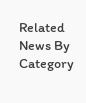Related News By Category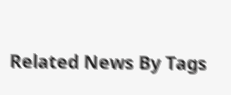Related News By Tags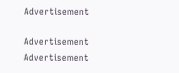Advertisement

Advertisement
Advertisement